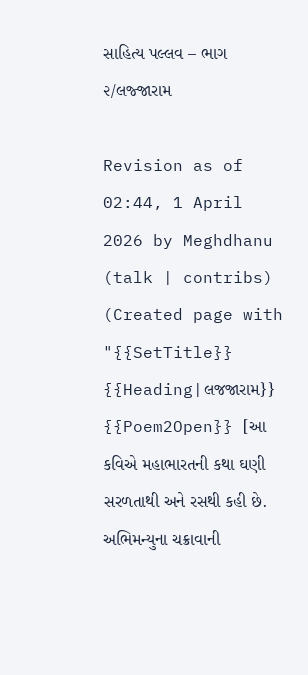સાહિત્ય પલ્લવ – ભાગ ૨/લજ્જારામ

Revision as of 02:44, 1 April 2026 by Meghdhanu (talk | contribs) (Created page with "{{SetTitle}} {{Heading|લજજારામ}} {{Poem2Open}} [આ કવિએ મહાભારતની કથા ઘણી સરળતાથી અને રસથી કહી છે. અભિમન્યુના ચક્રાવાની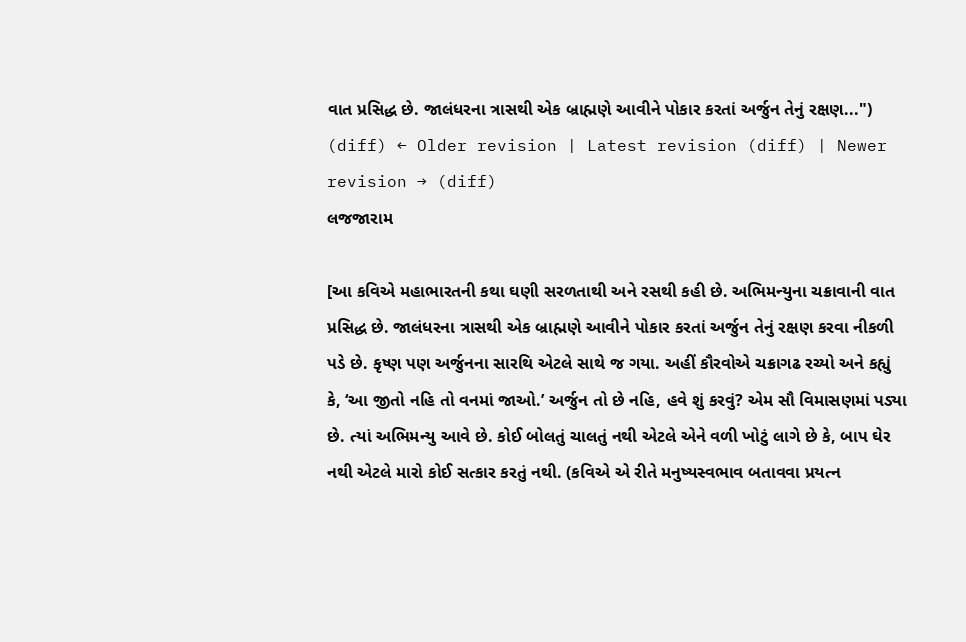વાત પ્રસિદ્ધ છે. જાલંધરના ત્રાસથી એક બ્રાહ્મણે આવીને પોકાર કરતાં અર્જુન તેનું રક્ષણ...")
(diff) ← Older revision | Latest revision (diff) | Newer revision → (diff)
લજજારામ

[આ કવિએ મહાભારતની કથા ઘણી સરળતાથી અને રસથી કહી છે. અભિમન્યુના ચક્રાવાની વાત પ્રસિદ્ધ છે. જાલંધરના ત્રાસથી એક બ્રાહ્મણે આવીને પોકાર કરતાં અર્જુન તેનું રક્ષણ કરવા નીકળી પડે છે. કૃષ્ણ પણ અર્જુનના સારથિ એટલે સાથે જ ગયા. અહીં કૌરવોએ ચક્રાગઢ રચ્યો અને કહ્યું કે, ‘આ જીતો નહિ તો વનમાં જાઓ.’ અર્જુન તો છે નહિ, હવે શું કરવું? એમ સૌ વિમાસણમાં પડ્યા છે. ત્યાં અભિમન્યુ આવે છે. કોઈ બોલતું ચાલતું નથી એટલે એને વળી ખોટું લાગે છે કે, બાપ ઘેર નથી એટલે મારો કોઈ સત્કાર કરતું નથી. (કવિએ એ રીતે મનુષ્યસ્વભાવ બતાવવા પ્રયત્ન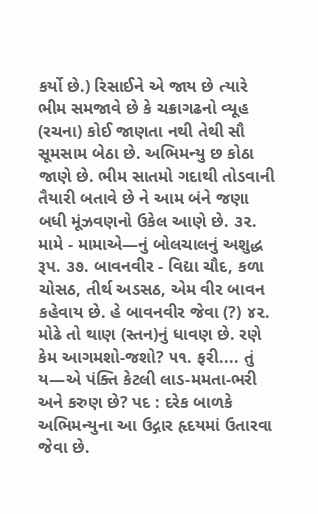કર્યો છે.) રિસાઈને એ જાય છે ત્યારે ભીમ સમજાવે છે કે ચક્રાગઢનો વ્યૂહ (રચના) કોઈ જાણતા નથી તેથી સૌ સૂમસામ બેઠા છે. અભિમન્યુ છ કોઠા જાણે છે. ભીમ સાતમો ગદાથી તોડવાની તૈયારી બતાવે છે ને આમ બંને જણા બધી મૂંઝવણનો ઉકેલ આણે છે. ૩૨. મામે - મામાએ—નું બોલચાલનું અશુદ્ધ રૂપ. ૩૭. બાવનવીર - વિદ્યા ચૌદ, કળા ચોસઠ, તીર્થ અડસઠ, એમ વીર બાવન કહેવાય છે. હે બાવનવીર જેવા (?) ૪૨. મોઢે તો થાણ (સ્તન)નું ધાવણ છે. રણે કેમ આગમશો-જશો? ૫૧. ફરી.... તું ય—એ પંક્તિ કેટલી લાડ-મમતા-ભરી અને કરુણ છે? પદ : દરેક બાળકે અભિમન્યુના આ ઉદ્ગાર હૃદયમાં ઉતારવા જેવા છે.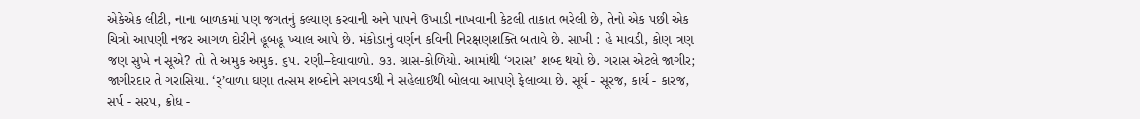એકેએક લીટી, નાના બાળકમાં પણ જગતનું કલ્યાણ કરવાની અને પાપને ઉખાડી નાખવાની કેટલી તાકાત ભરેલી છે, તેનો એક પછી એક ચિત્રો આપણી નજર આગળ દોરીને હૂબહૂ ખ્યાલ આપે છે. મંકોડાનું વર્ણન કવિની નિરક્ષણશક્તિ બતાવે છે. સાખી : હે માવડી, કોણ ત્રણ જણ સુખે ન સૂએ? તો તે અમુક અમુક. ૬૫. રણી–દેવાવાળો. ૭૩. ગ્રાસ-કોળિયો. આમાંથી ‘ગરાસ’ શબ્દ થયો છે. ગરાસ એટલે જાગીર; જાગીરદાર તે ગરાસિયા. ‘ર્’વાળા ઘણા તત્સમ શબ્દોને સગવડથી ને સહેલાઈથી બોલવા આપણે ફેલાવ્યા છે. સૂર્ય - સૂરજ, કાર્ય - કારજ, સર્પ - સરપ, ક્રોધ -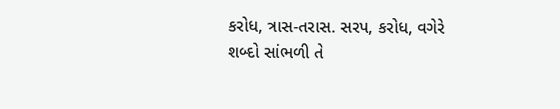કરોધ, ત્રાસ-તરાસ. સરપ, કરોધ, વગેરે શબ્દો સાંભળી તે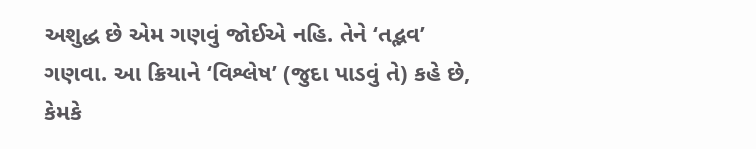અશુદ્ધ છે એમ ગણવું જોઈએ નહિ. તેને ‘તદ્ભવ’ ગણવા. આ ક્રિયાને ‘વિશ્લેષ’ (જુદા પાડવું તે) કહે છે, કેમકે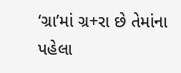‘ગ્રા’માં ગ્ર+રા છે તેમાંના પહેલા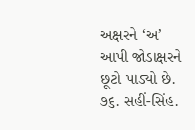અક્ષરને ‘અ’ આપી જોડાક્ષરને છૂટો પાડ્યો છે. ૭૬. સહીં-સિંહ.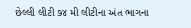છેલ્લી લીટી ૭૪ મી લીટીના અંત ભાગના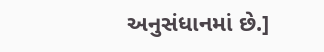અનુસંધાનમાં છે.]